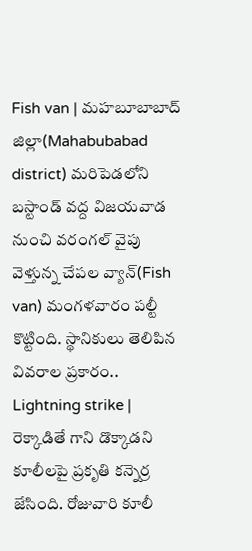Fish van | మహబూబాబాద్ జిల్లా(Mahabubabad district) మరిపెడలోని బస్టాండ్ వద్ద విజయవాడ నుంచి వరంగల్ వైపు వెళ్తున్న చేపల వ్యాన్(Fish van) మంగళవారం పల్టీ కొట్టింది. స్థానికులు తెలిపిన వివరాల ప్రకారం..
Lightning strike | రెక్కాడితే గాని డొక్కాడని కూలీలపై ప్రకృతి కన్నెర్ర జేసింది. రోజువారి కూలీ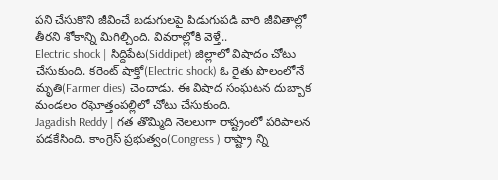పని చేసుకొని జీవించే బడుగులపై పిడుగుపడి వారి జీవితాల్లో తీరని శోకాన్ని మిగిల్చింది. వివరాల్లోకి వెళ్తే..
Electric shock | సిద్దిపేట(Siddipet) జిల్లాలో విషాదం చోటు చేసుకుంది. కరెంట్ షాక్తో(Electric shock) ఓ రైతు పొలంలోనే మృతి(Farmer dies) చెందాడు. ఈ విషాద సంఘటన దుబ్బాక మండలం రఘోత్తంపల్లిలో చోటు చేసుకుంది.
Jagadish Reddy | గత తొమ్మిది నెలలుగా రాష్ట్రంలో పరిపాలన పడకేసింది. కాంగ్రెస్ ప్రభుత్వం(Congress ) రాష్ట్రా న్ని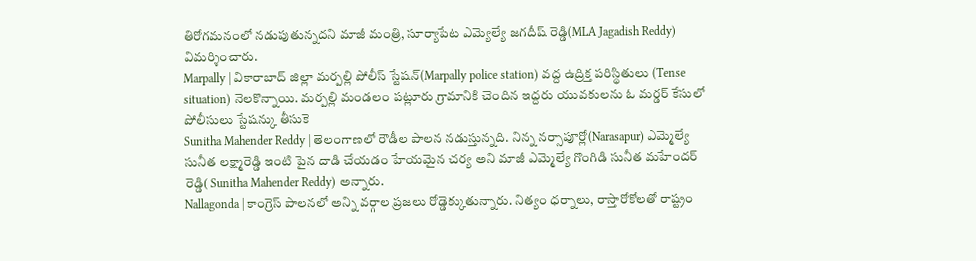తిరోగమనంలో నడుపుతున్నదని మాజీ మంత్రి, సూర్యాపేట ఎమ్యెల్యే జగదీష్ రెడ్డి(MLA Jagadish Reddy) విమర్శించారు.
Marpally | వికారాబాద్ జిల్లా మర్పల్లి పోలీస్ స్టేషన్(Marpally police station) వద్ద ఉద్రిక్త పరిస్థితులు (Tense situation) నెలకొన్నాయి. మర్పల్లి మండలం పట్లూరు గ్రామానికి చెందిన ఇద్దరు యువకులను ఓ మర్డర్ కేసులో పోలీసులు స్టేషన్కు తీసుకె
Sunitha Mahender Reddy | తెలంగాణలో రౌడీల పాలన నడుస్తున్నది. నిన్న నర్సాపూర్లో(Narasapur) ఎమ్మెల్యే సునీత లక్ష్మారెడ్డి ఇంటి పైన దాడి చేయడం హేయమైన చర్య అని మాజీ ఎమ్మెల్యే గొంగిడి సునీత మహేందర్ రెడ్డి( Sunitha Mahender Reddy) అన్నారు.
Nallagonda | కాంగ్రెస్ పాలనలో అన్ని వర్గాల ప్రజలు రోడ్డెక్కుతున్నారు. నిత్యం ధర్నాలు, రాస్తారోకోలతో రాష్ట్రం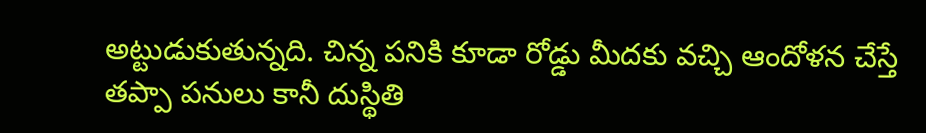అట్టుడుకుతున్నది. చిన్న పనికి కూడా రోడ్డు మీదకు వచ్చి ఆందోళన చేస్తే తప్పా పనులు కానీ దుస్థితి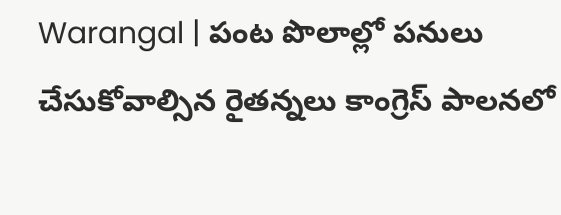Warangal | పంట పొలాల్లో పనులు చేసుకోవాల్సిన రైతన్నలు కాంగ్రెస్ పాలనలో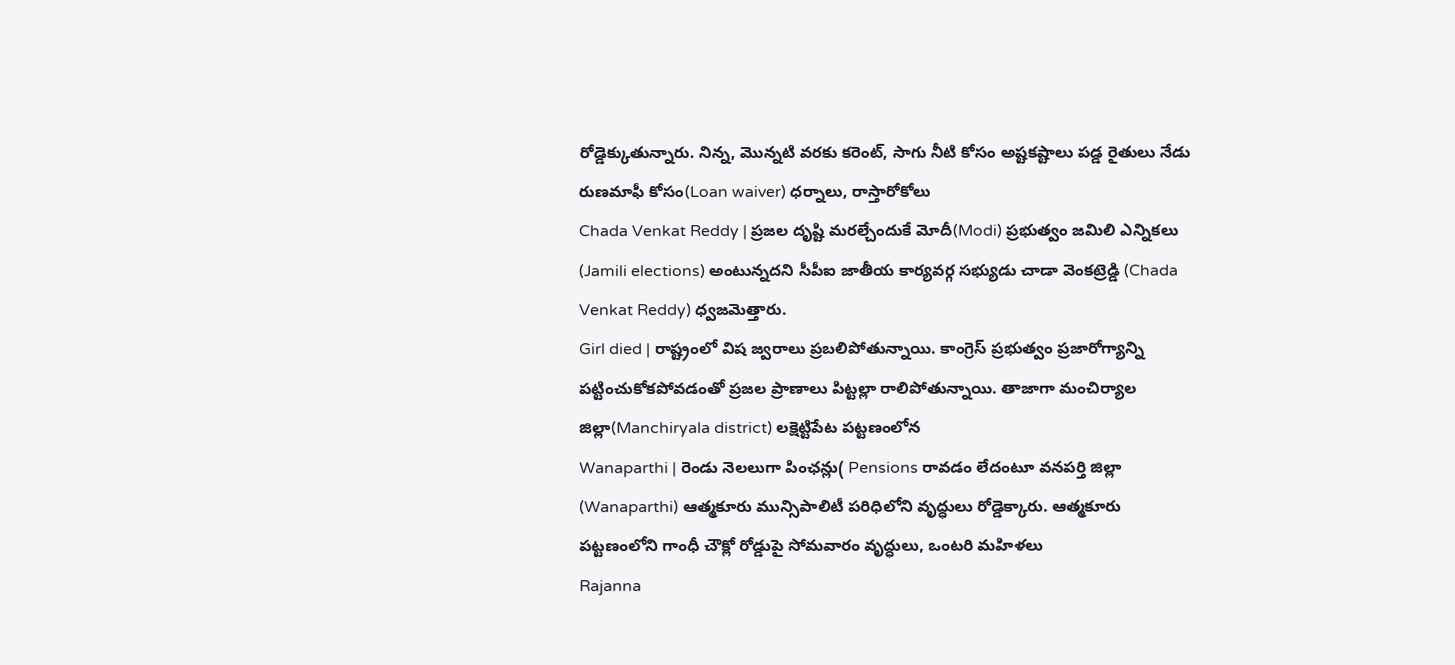రోడ్డెక్కుతున్నారు. నిన్న, మొన్నటి వరకు కరెంట్, సాగు నీటి కోసం అష్టకష్టాలు పడ్డ రైతులు నేడు రుణమాఫీ కోసం(Loan waiver) ధర్నాలు, రాస్తారోకోలు
Chada Venkat Reddy | ప్రజల దృష్టి మరల్చేందుకే మోదీ(Modi) ప్రభుత్వం జమిలి ఎన్నికలు (Jamili elections) అంటున్నదని సీపీఐ జాతీయ కార్యవర్గ సభ్యుడు చాడా వెంకట్రెడ్డి (Chada Venkat Reddy) ధ్వజమెత్తారు.
Girl died | రాష్ట్రంలో విష జ్వరాలు ప్రబలిపోతున్నాయి. కాంగ్రెస్ ప్రభుత్వం ప్రజారోగ్యాన్ని పట్టించుకోకపోవడంతో ప్రజల ప్రాణాలు పిట్టల్లా రాలిపోతున్నాయి. తాజాగా మంచిర్యాల జిల్లా(Manchiryala district) లక్షెట్టిపేట పట్టణంలోన
Wanaparthi | రెండు నెలలుగా పింఛన్లు( Pensions రావడం లేదంటూ వనపర్తి జిల్లా (Wanaparthi) ఆత్మకూరు మున్సిపాలిటీ పరిధిలోని వృద్ధులు రోడ్డెక్కారు. ఆత్మకూరు పట్టణంలోని గాంధీ చౌక్లో రోడ్డుపై సోమవారం వృద్ధులు, ఒంటరి మహిళలు
Rajanna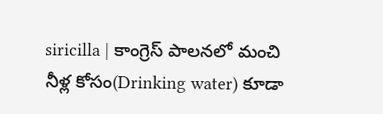siricilla | కాంగ్రెస్ పాలనలో మంచి నీళ్ల కోసం(Drinking water) కూడా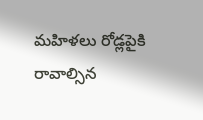మహిళలు రోడ్లపైకి రావాల్సిన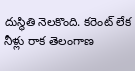దుస్థితి నెలకొంది. కరెంట్ లేక నీళ్లు రాక తెలంగాణ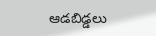ఆడబిడ్డలు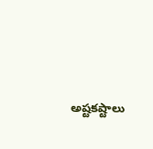అష్టకష్టాలు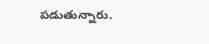పడుతున్నారు.